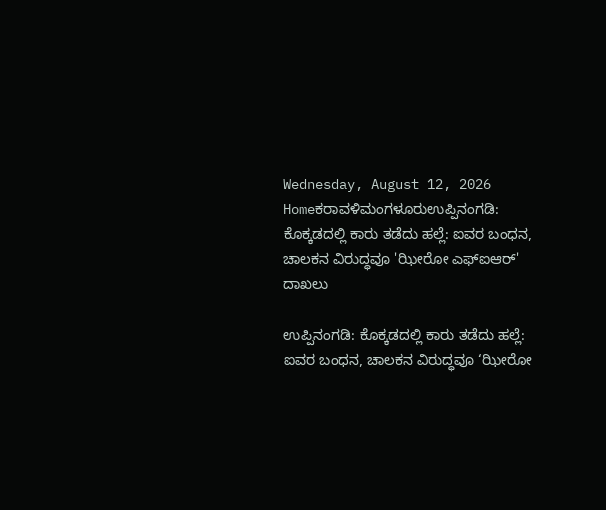Wednesday, August 12, 2026
Homeಕರಾವಳಿಮಂಗಳೂರುಉಪ್ಪಿನಂಗಡಿ: ಕೊಕ್ಕಡದಲ್ಲಿ ಕಾರು ತಡೆದು ಹಲ್ಲೆ: ಐವರ ಬಂಧನ, ಚಾಲಕನ ವಿರುದ್ಧವೂ 'ಝೀರೋ ಎಫ್‌ಐಆರ್' ದಾಖಲು

ಉಪ್ಪಿನಂಗಡಿ: ಕೊಕ್ಕಡದಲ್ಲಿ ಕಾರು ತಡೆದು ಹಲ್ಲೆ: ಐವರ ಬಂಧನ, ಚಾಲಕನ ವಿರುದ್ಧವೂ ‘ಝೀರೋ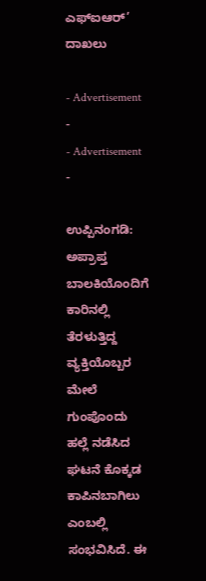ಎಫ್‌ಐಆರ್’ ದಾಖಲು

- Advertisement -
- Advertisement -

ಉಪ್ಪಿನಂಗಡಿ: ಅಪ್ರಾಪ್ತ ಬಾಲಕಿಯೊಂದಿಗೆ ಕಾರಿನಲ್ಲಿ ತೆರಳುತ್ತಿದ್ದ ವ್ಯಕ್ತಿಯೊಬ್ಬರ ಮೇಲೆ ಗುಂಪೊಂದು ಹಲ್ಲೆ ನಡೆಸಿದ ಘಟನೆ ಕೊಕ್ಕಡ ಕಾಪಿನಬಾಗಿಲು ಎಂಬಲ್ಲಿ ಸಂಭವಿಸಿದೆ. ಈ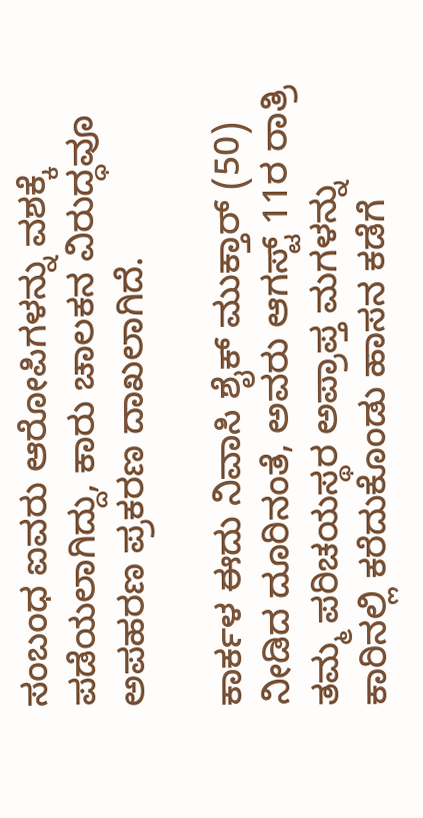ಸಂಬಂಧ ಐವರು ಆರೋಪಿಗಳನ್ನು ವಶಕ್ಕೆ ಪಡೆಯಲಾಗಿದ್ದು, ಕಾರು ಚಾಲಕನ ವಿರುದ್ಧವೂ ಅಪಹರಣ ಪ್ರಕರಣ ದಾಖಲಾಗಿದೆ.

ಕಾರ್ಕಳ ಈದು ನಿವಾಸಿ ಶೈಕ್ ಮುಕ್ತಾರ್ (50) ನೀಡಿದ ದೂರಿನಂತೆ, ಅವರು ಆಗಸ್ಟ್ 11ರ ರಾತ್ರಿ ತಮ್ಮ ಪರಿಚಯಸ್ಥರ ಅಪ್ರಾಪ್ತ ಮಗಳನ್ನು ಕಾರಿನಲ್ಲಿ ಕರೆದುಕೊಂಡು ಹಾಸನ ಕಡೆಗೆ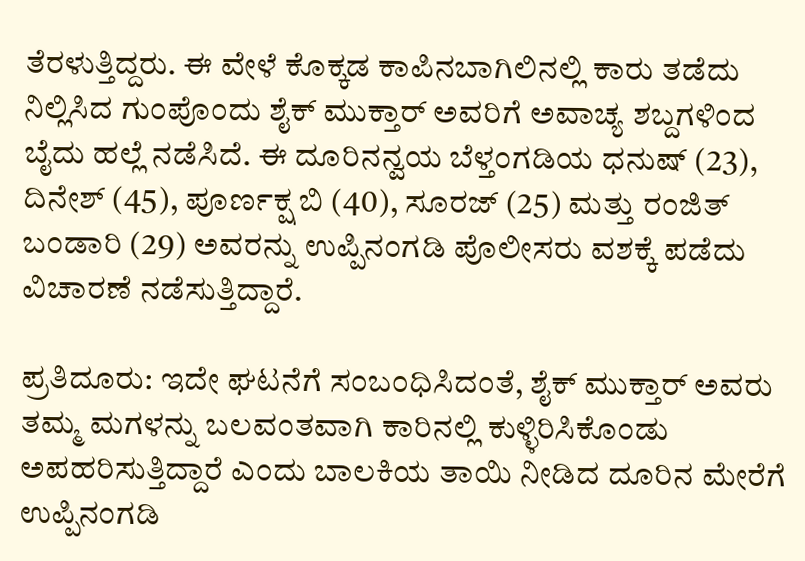ತೆರಳುತ್ತಿದ್ದರು. ಈ ವೇಳೆ ಕೊಕ್ಕಡ ಕಾಪಿನಬಾಗಿಲಿನಲ್ಲಿ ಕಾರು ತಡೆದು ನಿಲ್ಲಿಸಿದ ಗುಂಪೊಂದು ಶೈಕ್ ಮುಕ್ತಾರ್ ಅವರಿಗೆ ಅವಾಚ್ಯ ಶಬ್ದಗಳಿಂದ ಬೈದು ಹಲ್ಲೆ ನಡೆಸಿದೆ. ಈ ದೂರಿನನ್ವಯ ಬೆಳ್ತಂಗಡಿಯ ಧನುಷ್ (23), ದಿನೇಶ್ (45), ಪೂರ್ಣಕ್ಷ ಬಿ (40), ಸೂರಜ್ (25) ಮತ್ತು ರಂಜಿತ್ ಬಂಡಾರಿ (29) ಅವರನ್ನು ಉಪ್ಪಿನಂಗಡಿ ಪೊಲೀಸರು ವಶಕ್ಕೆ ಪಡೆದು ವಿಚಾರಣೆ ನಡೆಸುತ್ತಿದ್ದಾರೆ.

ಪ್ರತಿದೂರು: ಇದೇ ಘಟನೆಗೆ ಸಂಬಂಧಿಸಿದಂತೆ, ಶೈಕ್ ಮುಕ್ತಾರ್ ಅವರು ತಮ್ಮ ಮಗಳನ್ನು ಬಲವಂತವಾಗಿ ಕಾರಿನಲ್ಲಿ ಕುಳ್ಳಿರಿಸಿಕೊಂಡು ಅಪಹರಿಸುತ್ತಿದ್ದಾರೆ ಎಂದು ಬಾಲಕಿಯ ತಾಯಿ ನೀಡಿದ ದೂರಿನ ಮೇರೆಗೆ ಉಪ್ಪಿನಂಗಡಿ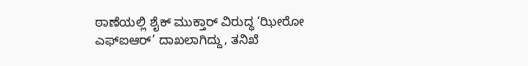ಠಾಣೆಯಲ್ಲಿ ಶೈಕ್ ಮುಕ್ತಾರ್ ವಿರುದ್ಧ ‘ಝೀರೋ ಎಫ್‌ಐಆರ್’ ದಾಖಲಾಗಿದ್ದು, ತನಿಖೆ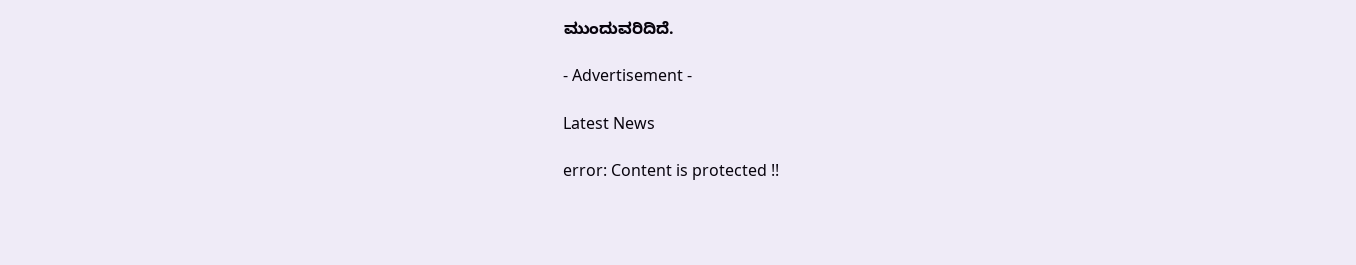ಮುಂದುವರಿದಿದೆ.

- Advertisement -

Latest News

error: Content is protected !!